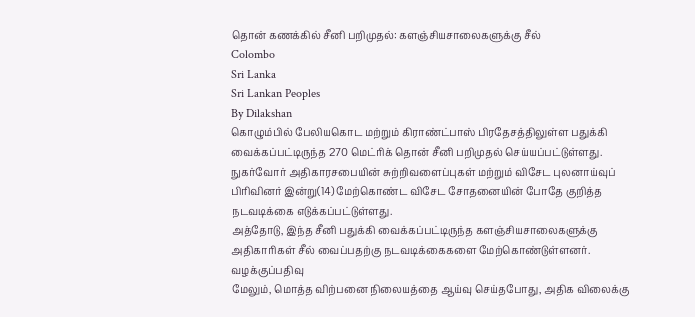தொன் கணக்கில் சீனி பறிமுதல்: களஞ்சியசாலைகளுக்கு சீல்
Colombo
Sri Lanka
Sri Lankan Peoples
By Dilakshan
கொழும்பில் பேலியகொட மற்றும் கிராண்ட்பாஸ் பிரதேசத்திலுள்ள பதுக்கி வைக்கப்பட்டிருந்த 270 மெட்ரிக் தொன் சீனி பறிமுதல் செய்யப்பட்டுள்ளது.
நுகர்வோர் அதிகாரசபையின் சுற்றிவளைப்புகள் மற்றும் விசேட புலனாய்வுப் பிரிவினர் இன்று(14) மேற்கொண்ட விசேட சோதனையின் போதே குறித்த நடவடிக்கை எடுக்கப்பட்டுள்ளது.
அத்தோடு, இந்த சீனி பதுக்கி வைக்கப்பட்டிருந்த களஞ்சியசாலைகளுக்கு அதிகாரிகள் சீல் வைப்பதற்கு நடவடிக்கைகளை மேற்கொண்டுள்ளனர்.
வழக்குப்பதிவு
மேலும், மொத்த விற்பனை நிலையத்தை ஆய்வு செய்தபோது, அதிக விலைக்கு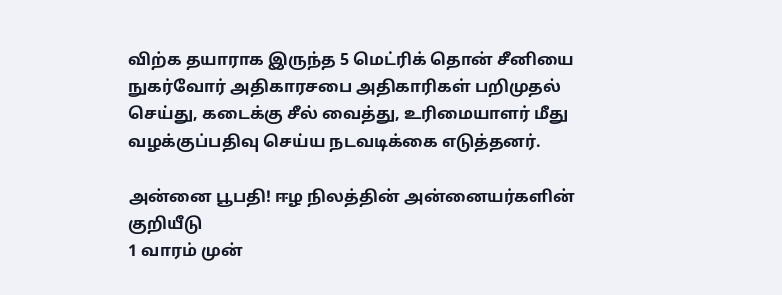விற்க தயாராக இருந்த 5 மெட்ரிக் தொன் சீனியை நுகர்வோர் அதிகாரசபை அதிகாரிகள் பறிமுதல் செய்து, கடைக்கு சீல் வைத்து, உரிமையாளர் மீது வழக்குப்பதிவு செய்ய நடவடிக்கை எடுத்தனர்.

அன்னை பூபதி! ஈழ நிலத்தின் அன்னையர்களின் குறியீடு
1 வாரம் முன்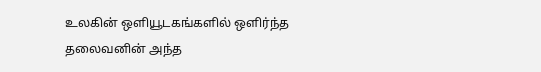உலகின் ஒளியூடகங்களில் ஒளிர்ந்த தலைவனின் அந்த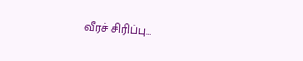வீரச் சிரிப்பு…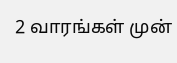2 வாரங்கள் முன்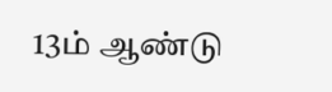13ம் ஆண்டு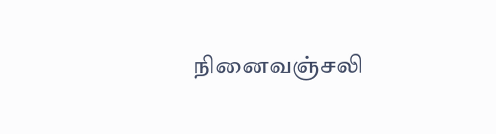நினைவஞ்சலி